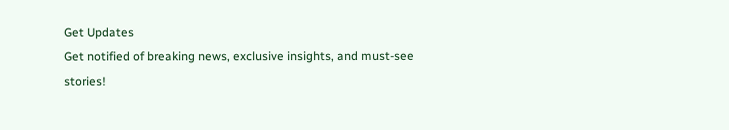Get Updates
Get notified of breaking news, exclusive insights, and must-see stories!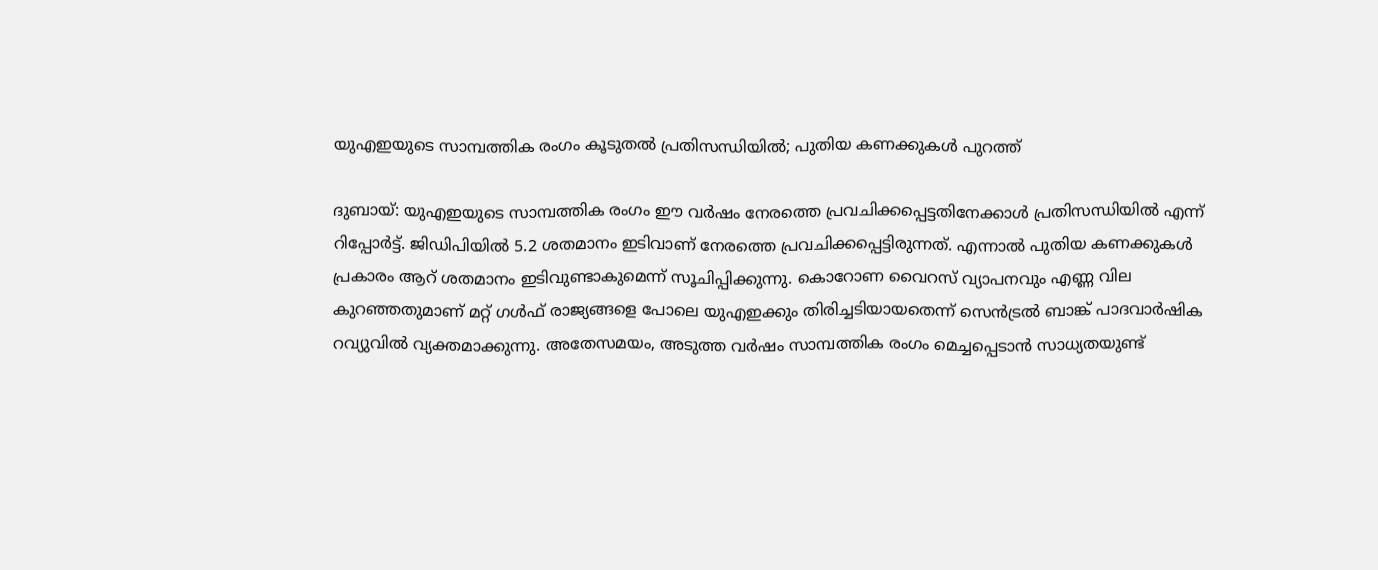യുഎഇയുടെ സാമ്പത്തിക രംഗം കൂടുതല്‍ പ്രതിസന്ധിയില്‍; പുതിയ കണക്കുകള്‍ പുറത്ത്

ദുബായ്: യുഎഇയുടെ സാമ്പത്തിക രംഗം ഈ വര്‍ഷം നേരത്തെ പ്രവചിക്കപ്പെട്ടതിനേക്കാള്‍ പ്രതിസന്ധിയില്‍ എന്ന് റിപ്പോര്‍ട്ട്. ജിഡിപിയില്‍ 5.2 ശതമാനം ഇടിവാണ് നേരത്തെ പ്രവചിക്കപ്പെട്ടിരുന്നത്. എന്നാല്‍ പുതിയ കണക്കുകള്‍ പ്രകാരം ആറ് ശതമാനം ഇടിവുണ്ടാകുമെന്ന് സൂചിപ്പിക്കുന്നു. കൊറോണ വൈറസ് വ്യാപനവും എണ്ണ വില കുറഞ്ഞതുമാണ് മറ്റ് ഗള്‍ഫ് രാജ്യങ്ങളെ പോലെ യുഎഇക്കും തിരിച്ചടിയായതെന്ന് സെന്‍ട്രല്‍ ബാങ്ക് പാദവാര്‍ഷിക റവ്യുവില്‍ വ്യക്തമാക്കുന്നു. അതേസമയം, അടുത്ത വര്‍ഷം സാമ്പത്തിക രംഗം മെച്ചപ്പെടാന്‍ സാധ്യതയുണ്ട്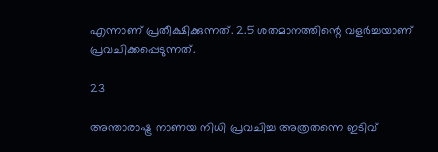എന്നാണ് പ്രതീക്ഷിക്കുന്നത്. 2.5 ശതമാനത്തിന്റെ വളര്‍ച്ചയാണ് പ്രവചിക്കപ്പെടുന്നത്.

23

അന്താരാഷ്ട്ര നാണയ നിധി പ്രവചിച്ച അത്രതന്നെ ഇടിവ്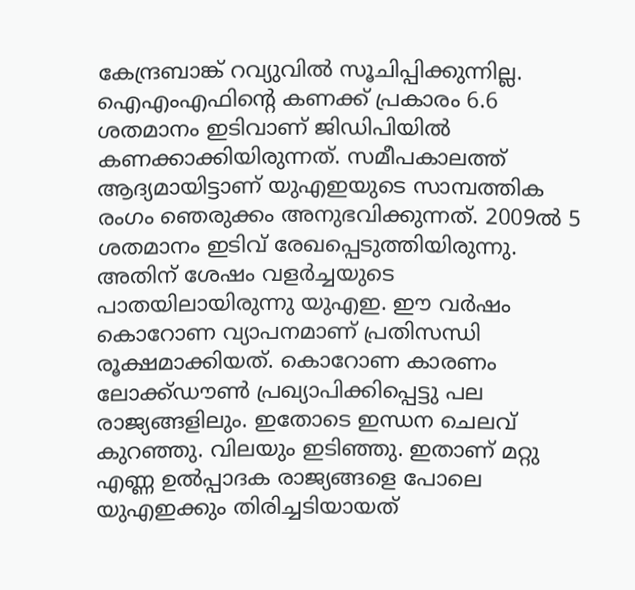കേന്ദ്രബാങ്ക് റവ്യുവില്‍ സൂചിപ്പിക്കുന്നില്ല. ഐഎംഎഫിന്റെ കണക്ക് പ്രകാരം 6.6 ശതമാനം ഇടിവാണ് ജിഡിപിയില്‍ കണക്കാക്കിയിരുന്നത്. സമീപകാലത്ത് ആദ്യമായിട്ടാണ് യുഎഇയുടെ സാമ്പത്തിക രംഗം ഞെരുക്കം അനുഭവിക്കുന്നത്. 2009ല്‍ 5 ശതമാനം ഇടിവ് രേഖപ്പെടുത്തിയിരുന്നു. അതിന് ശേഷം വളര്‍ച്ചയുടെ പാതയിലായിരുന്നു യുഎഇ. ഈ വര്‍ഷം കൊറോണ വ്യാപനമാണ് പ്രതിസന്ധി രൂക്ഷമാക്കിയത്. കൊറോണ കാരണം ലോക്ക്ഡൗണ്‍ പ്രഖ്യാപിക്കിപ്പെട്ടു പല രാജ്യങ്ങളിലും. ഇതോടെ ഇന്ധന ചെലവ് കുറഞ്ഞു. വിലയും ഇടിഞ്ഞു. ഇതാണ് മറ്റു എണ്ണ ഉല്‍പ്പാദക രാജ്യങ്ങളെ പോലെ യുഎഇക്കും തിരിച്ചടിയായത്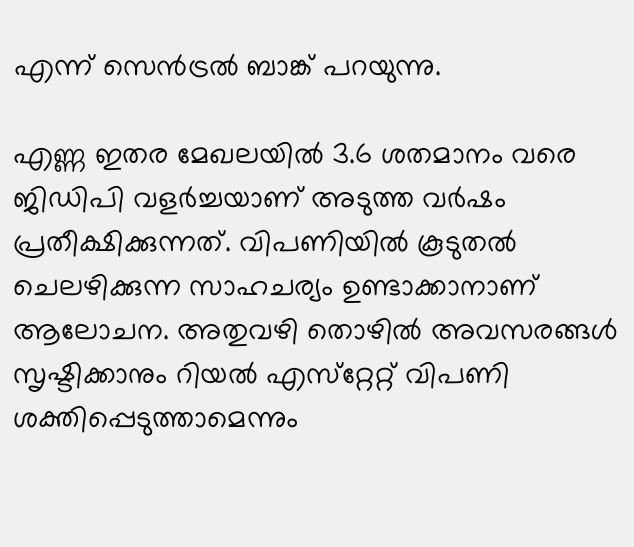എന്ന് സെന്‍ട്രല്‍ ബാങ്ക് പറയുന്നു.

എണ്ണ ഇതര മേഖലയില്‍ 3.6 ശതമാനം വരെ ജിഡിപി വളര്‍ച്ചയാണ് അടുത്ത വര്‍ഷം പ്രതീക്ഷിക്കുന്നത്. വിപണിയില്‍ കൂടുതല്‍ ചെലഴിക്കുന്ന സാഹചര്യം ഉണ്ടാക്കാനാണ് ആലോചന. അതുവഴി തൊഴില്‍ അവസരങ്ങള്‍ സൃഷ്ടിക്കാനും റിയല്‍ എസ്‌റ്റേറ്റ് വിപണി ശക്തിപ്പെടുത്താമെന്നും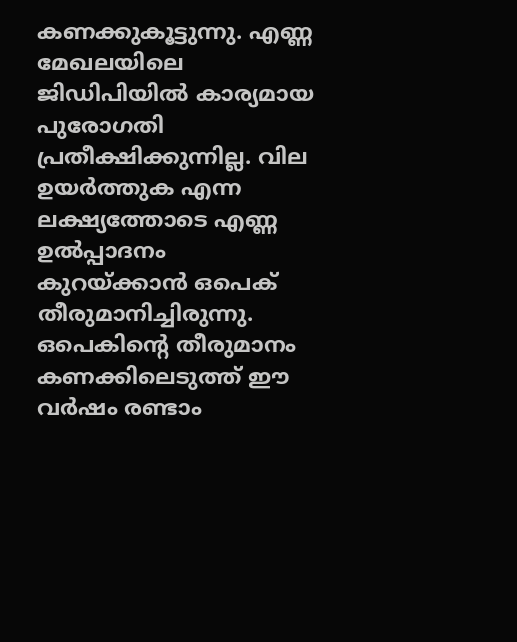കണക്കുകൂട്ടുന്നു. എണ്ണ മേഖലയിലെ ജിഡിപിയില്‍ കാര്യമായ പുരോഗതി പ്രതീക്ഷിക്കുന്നില്ല. വില ഉയര്‍ത്തുക എന്ന ലക്ഷ്യത്തോടെ എണ്ണ ഉല്‍പ്പാദനം കുറയ്ക്കാന്‍ ഒപെക് തീരുമാനിച്ചിരുന്നു. ഒപെകിന്റെ തീരുമാനം കണക്കിലെടുത്ത് ഈ വര്‍ഷം രണ്ടാം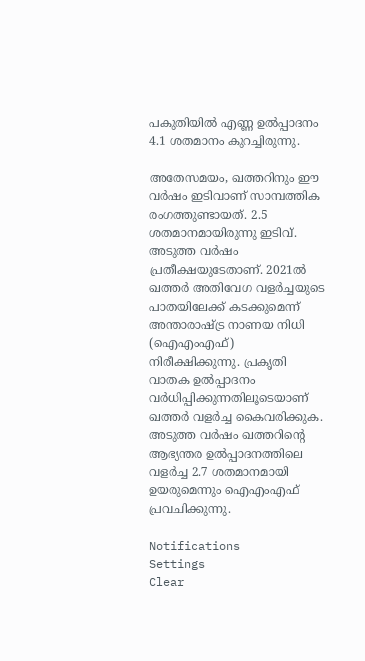പകുതിയില്‍ എണ്ണ ഉല്‍പ്പാദനം 4.1 ശതമാനം കുറച്ചിരുന്നു.

അതേസമയം, ഖത്തറിനും ഈ വര്‍ഷം ഇടിവാണ് സാമ്പത്തിക രംഗത്തുണ്ടായത്. 2.5 ശതമാനമായിരുന്നു ഇടിവ്. അടുത്ത വര്‍ഷം പ്രതീക്ഷയുടേതാണ്. 2021ല്‍ ഖത്തര്‍ അതിവേഗ വളര്‍ച്ചയുടെ പാതയിലേക്ക് കടക്കുമെന്ന് അന്താരാഷ്ട്ര നാണയ നിധി (ഐഎംഎഫ്) നിരീക്ഷിക്കുന്നു. പ്രകൃതി വാതക ഉല്‍പ്പാദനം വര്‍ധിപ്പിക്കുന്നതിലൂടെയാണ് ഖത്തര്‍ വളര്‍ച്ച കൈവരിക്കുക. അടുത്ത വര്‍ഷം ഖത്തറിന്റെ ആഭ്യന്തര ഉല്‍പ്പാദനത്തിലെ വളര്‍ച്ച 2.7 ശതമാനമായി ഉയരുമെന്നും ഐഎംഎഫ് പ്രവചിക്കുന്നു.

Notifications
Settings
Clear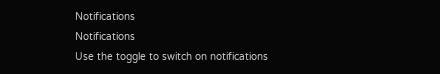Notifications
Notifications
Use the toggle to switch on notifications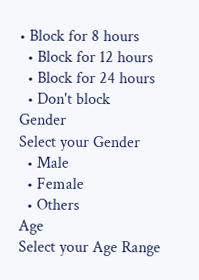• Block for 8 hours
  • Block for 12 hours
  • Block for 24 hours
  • Don't block
Gender
Select your Gender
  • Male
  • Female
  • Others
Age
Select your Age Range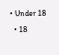• Under 18
  • 18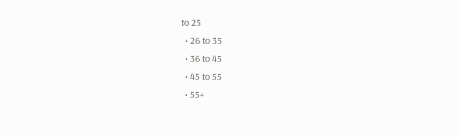to 25
  • 26 to 35
  • 36 to 45
  • 45 to 55
  • 55+